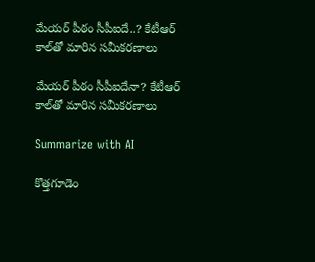మేయర్ పీఠం సీపీఐదే..? కేటీఆర్ కాల్‌తో మారిన సమీకరణాలు

మేయర్ పీఠం సీపీఐదేనా? కేటీఆర్ కాల్‌తో మారిన సమీకరణాలు

Summarize with AI

కొత్తగూడెం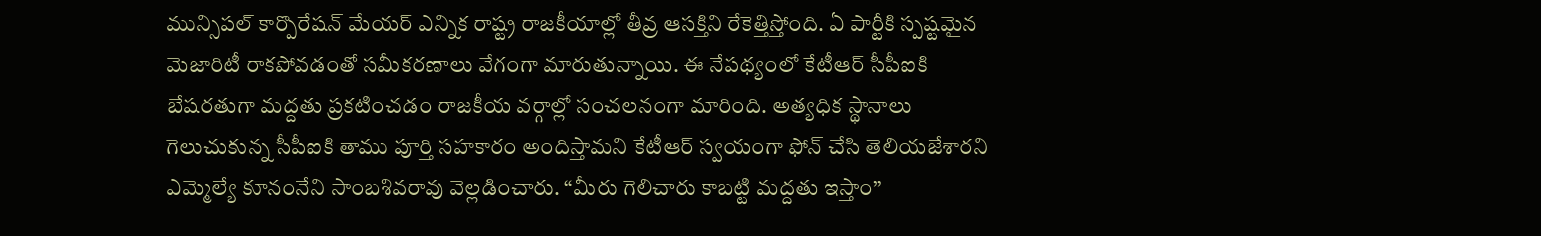మున్సిపల్ కార్పొరేషన్ మేయర్ ఎన్నిక రాష్ట్ర రాజకీయాల్లో తీవ్ర ఆసక్తిని రేకెత్తిస్తోంది. ఏ పార్టీకి స్పష్టమైన మెజారిటీ రాకపోవడంతో సమీకరణాలు వేగంగా మారుతున్నాయి. ఈ నేపథ్యంలో కేటీఆర్ సీపీఐకి బేషరతుగా మద్దతు ప్రకటించడం రాజకీయ వర్గాల్లో సంచలనంగా మారింది. అత్యధిక స్థానాలు గెలుచుకున్న సీపీఐకి తాము పూర్తి సహకారం అందిస్తామని కేటీఆర్ స్వయంగా ఫోన్ చేసి తెలియజేశారని ఎమ్మెల్యే కూనంనేని సాంబశివరావు వెల్లడించారు. “మీరు గెలిచారు కాబట్టి మద్దతు ఇస్తాం”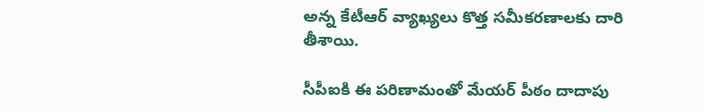అన్న కేటీఆర్ వ్యాఖ్యలు కొత్త సమీకరణాలకు దారి తీశాయి.

సీపీఐకి ఈ పరిణామంతో మేయర్ పీఠం దాదాపు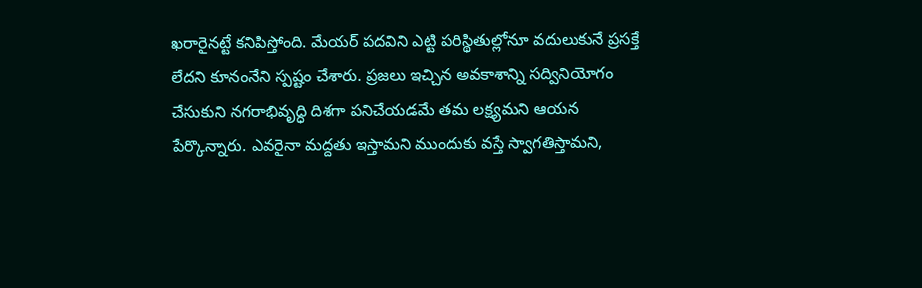ఖరారైనట్టే కనిపిస్తోంది. మేయర్ పదవిని ఎట్టి పరిస్థితుల్లోనూ వదులుకునే ప్రసక్తే లేదని కూనంనేని స్పష్టం చేశారు. ప్రజలు ఇచ్చిన అవకాశాన్ని సద్వినియోగం చేసుకుని నగరాభివృద్ధి దిశగా పనిచేయడమే తమ లక్ష్యమని ఆయన పేర్కొన్నారు. ఎవరైనా మద్దతు ఇస్తామని ముందుకు వస్తే స్వాగతిస్తామని,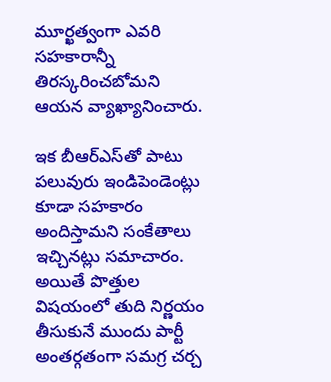మూర్ఖత్వంగా ఎవరి సహకారాన్నీ తిరస్కరించబోమని ఆయన వ్యాఖ్యానించారు.

ఇక బీఆర్ఎస్‌తో పాటు పలువురు ఇండిపెండెంట్లు కూడా సహకారం అందిస్తామని సంకేతాలు ఇచ్చినట్లు సమాచారం. అయితే పొత్తుల విషయంలో తుది నిర్ణయం తీసుకునే ముందు పార్టీ అంతర్గతంగా సమగ్ర చర్చ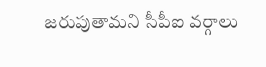జరుపుతామని సీపీఐ వర్గాలు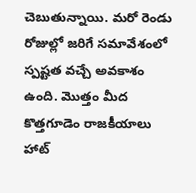చెబుతున్నాయి. మరో రెండు రోజుల్లో జరిగే సమావేశంలో స్పష్టత వచ్చే అవకాశం ఉంది. మొత్తం మీద కొత్తగూడెం రాజకీయాలు హాట్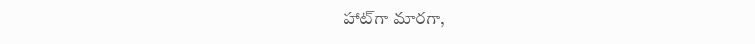హాట్‌గా మారగా,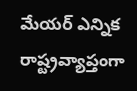మేయర్ ఎన్నిక రాష్ట్రవ్యాప్తంగా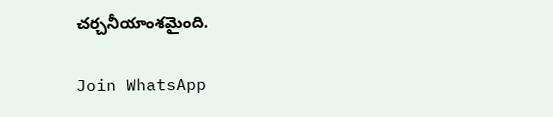చర్చనీయాంశమైంది.

Join WhatsApp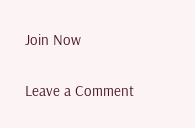Join Now

Leave a Comment